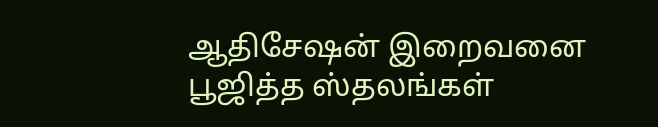ஆதிசேஷன் இறைவனை பூஜித்த ஸ்தலங்கள்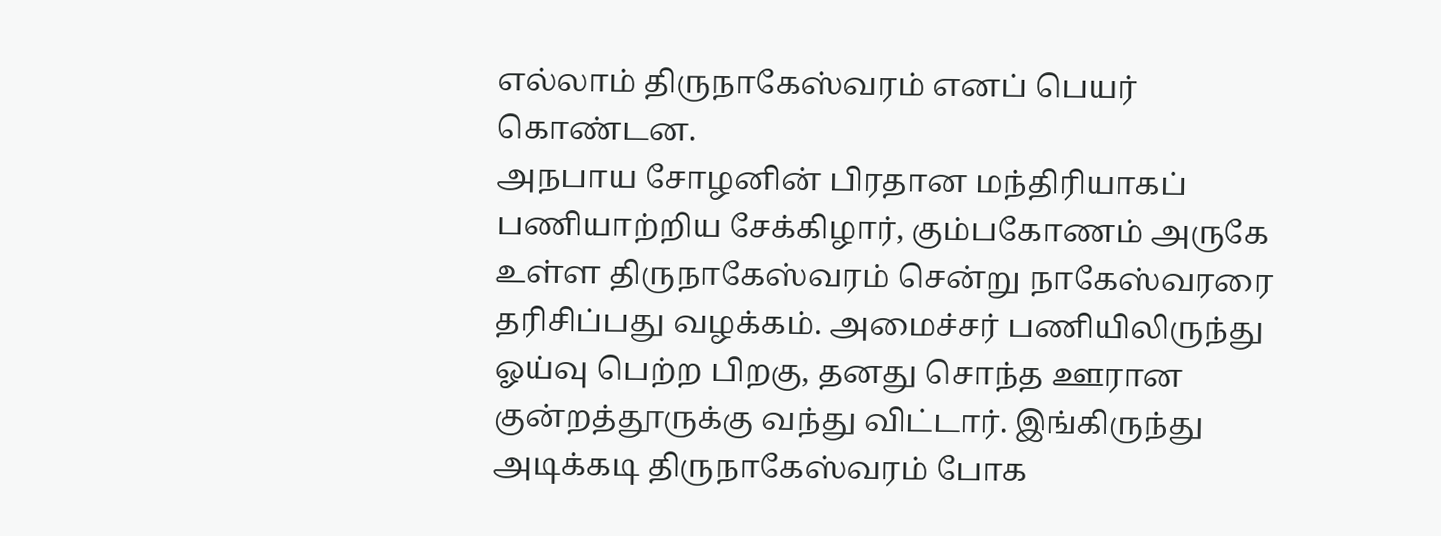எல்லாம் திருநாகேஸ்வரம் எனப் பெயர் கொண்டன.
அநபாய சோழனின் பிரதான மந்திரியாகப் பணியாற்றிய சேக்கிழார், கும்பகோணம் அருகே உள்ள திருநாகேஸ்வரம் சென்று நாகேஸ்வரரை தரிசிப்பது வழக்கம். அமைச்சர் பணியிலிருந்து ஓய்வு பெற்ற பிறகு, தனது சொந்த ஊரான குன்றத்தூருக்கு வந்து விட்டார். இங்கிருந்து அடிக்கடி திருநாகேஸ்வரம் போக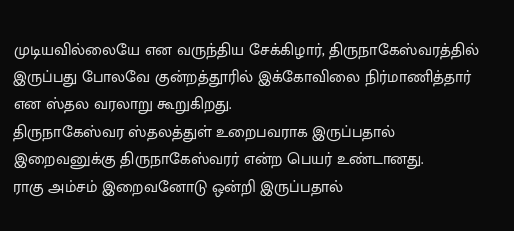முடியவில்லையே என வருந்திய சேக்கிழார், திருநாகேஸ்வரத்தில் இருப்பது போலவே குன்றத்தூரில் இக்கோவிலை நிர்மாணித்தார் என ஸ்தல வரலாறு கூறுகிறது.
திருநாகேஸ்வர ஸ்தலத்துள் உறைபவராக இருப்பதால் இறைவனுக்கு திருநாகேஸ்வரர் என்ற பெயர் உண்டானது.
ராகு அம்சம் இறைவனோடு ஒன்றி இருப்பதால்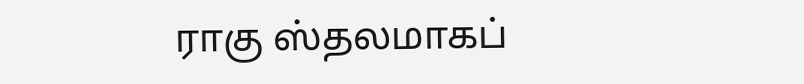ராகு ஸ்தலமாகப்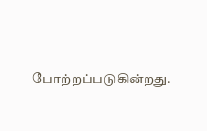போற்றப்படுகின்றது.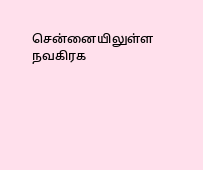சென்னையிலுள்ள நவகிரக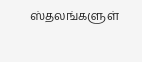ஸ்தலங்களுள்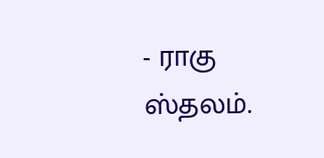- ராகு ஸ்தலம்.